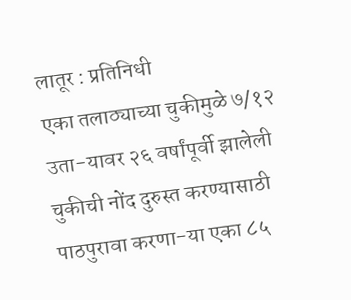लातूर : प्रतिनिधी
एका तलाठ्याच्या चुकीमुळे ७/१२ उता-यावर २६ वर्षांपूर्वी झालेली चुकीची नोंद दुरुस्त करण्यासाठी पाठपुरावा करणा-या एका ८५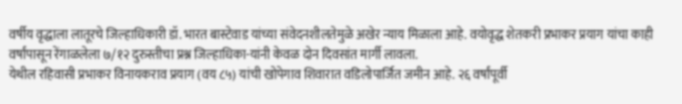वर्षीय वृद्धाला लातूरचे जिल्हाधिकारी डॉ. भारत बास्टेवाड यांच्या संवेदनशीलतेमुळे अखेर न्याय मिळाला आहे. वयोवृद्ध शेतकरी प्रभाकर प्रयाग यांचा काही वर्षांपासून रेंगाळलेला ७/१२ दुरुस्तीचा प्रश्न जिल्हाधिका-यांनी केवळ दोन दिवसांत मार्गी लावला.
येथील रहिवासी प्रभाकर विनायकराव प्रयाग (वय ८५) यांची खोपेगाव शिवारात वडिलोपार्जित जमीन आहे. २६ वर्षांपूर्वी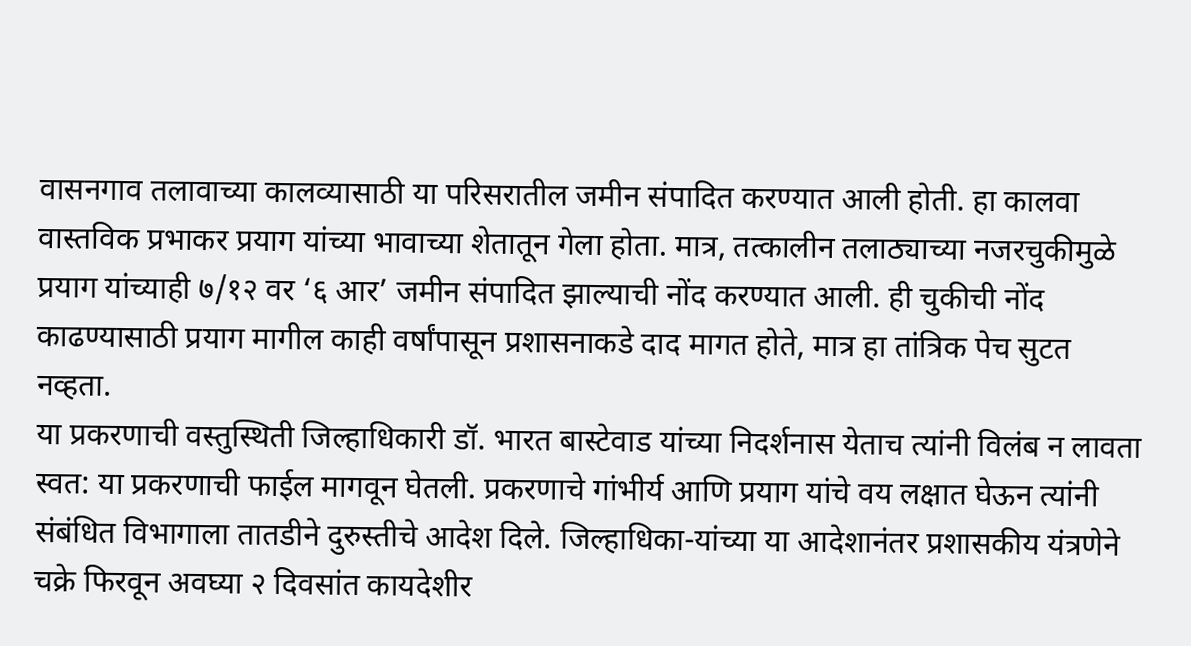वासनगाव तलावाच्या कालव्यासाठी या परिसरातील जमीन संपादित करण्यात आली होती. हा कालवा वास्तविक प्रभाकर प्रयाग यांच्या भावाच्या शेतातून गेला होता. मात्र, तत्कालीन तलाठ्याच्या नजरचुकीमुळे प्रयाग यांच्याही ७/१२ वर ‘६ आर’ जमीन संपादित झाल्याची नोंद करण्यात आली. ही चुकीची नोंद काढण्यासाठी प्रयाग मागील काही वर्षांपासून प्रशासनाकडे दाद मागत होते, मात्र हा तांत्रिक पेच सुटत नव्हता.
या प्रकरणाची वस्तुस्थिती जिल्हाधिकारी डॉ. भारत बास्टेवाड यांच्या निदर्शनास येताच त्यांनी विलंब न लावता स्वत: या प्रकरणाची फाईल मागवून घेतली. प्रकरणाचे गांभीर्य आणि प्रयाग यांचे वय लक्षात घेऊन त्यांनी संबंधित विभागाला तातडीने दुरुस्तीचे आदेश दिले. जिल्हाधिका-यांच्या या आदेशानंतर प्रशासकीय यंत्रणेने चक्रे फिरवून अवघ्या २ दिवसांत कायदेशीर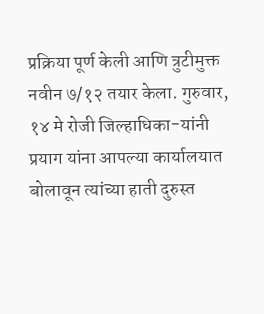प्रक्रिया पूर्ण केली आणि त्रुटीमुक्त नवीन ७/१२ तयार केला. गुरुवार, १४ मे रोजी जिल्हाधिका-यांनी प्रयाग यांना आपल्या कार्यालयात बोलावून त्यांच्या हाती दुरुस्त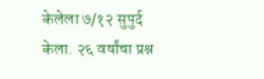केलेला ७/१२ सुपुर्द केला. २६ वर्षांचा प्रश्न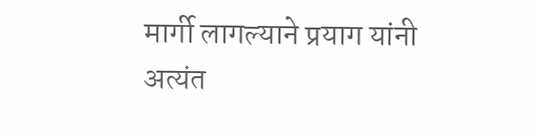मार्गी लागल्याने प्रयाग यांनी अत्यंत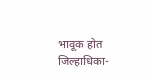भावूक होत जिल्हाधिका-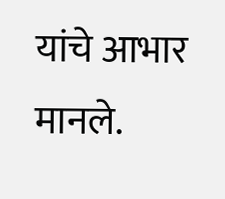यांचे आभार
मानले.